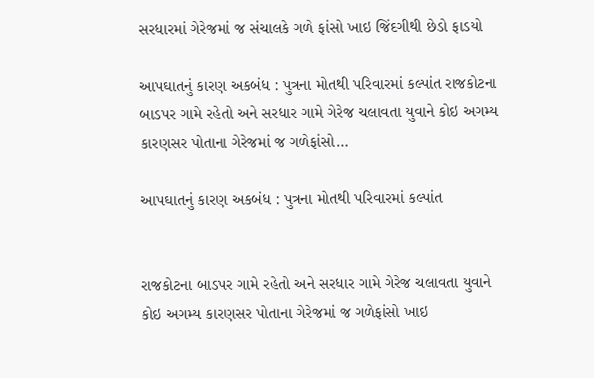સરધારમાં ગેરેજમાં જ સંચાલકે ગળે ફાંસો ખાઇ જિંદગીથી છેડો ફાડયો

આપઘાતનું કારણ અકબંધ : પુત્રના મોતથી પરિવારમાં કલ્પાંત રાજકોટના બાડપર ગામે રહેતો અને સરધાર ગામે ગેરેજ ચલાવતા યુવાને કોઇ અગમ્ય કારણસર પોતાના ગેરેજમાં જ ગળેફાંસો…

આપઘાતનું કારણ અકબંધ : પુત્રના મોતથી પરિવારમાં કલ્પાંત


રાજકોટના બાડપર ગામે રહેતો અને સરધાર ગામે ગેરેજ ચલાવતા યુવાને કોઇ અગમ્ય કારણસર પોતાના ગેરેજમાં જ ગળેફાંસો ખાઇ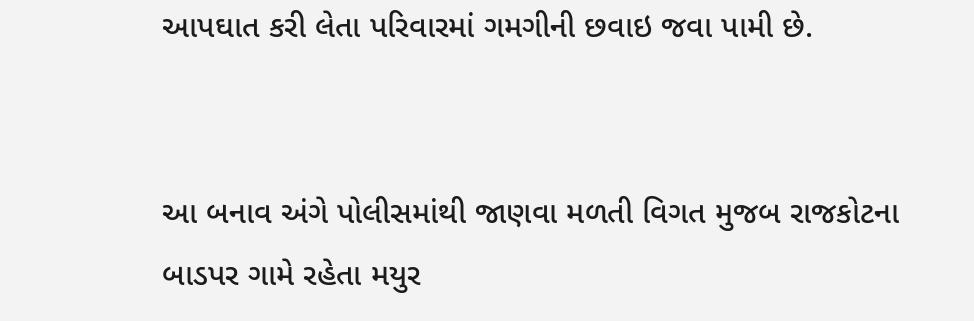આપઘાત કરી લેતા પરિવારમાં ગમગીની છવાઇ જવા પામી છે.


આ બનાવ અંગે પોલીસમાંથી જાણવા મળતી વિગત મુજબ રાજકોટના બાડપર ગામે રહેતા મયુર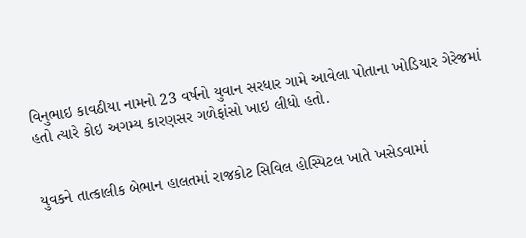વિનુભાઇ કાવઠીયા નામનો 23 વર્ષનો યુવાન સરધાર ગામે આવેલા પોતાના ખોડિયાર ગેરેજમાં હતો ત્યારે કોઇ અગમ્ય કારણસર ગળેફાંસો ખાઇ લીધો હતો.


યુવકને તાત્કાલીક બેભાન હાલતમાં રાજકોટ સિવિલ હોસ્પિટલ ખાતે ખસેડવામાં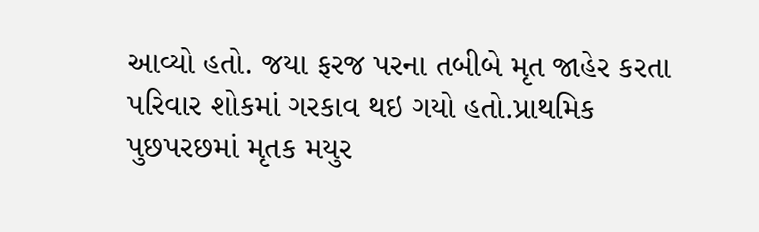આવ્યો હતો. જયા ફરજ પરના તબીબે મૃત જાહેર કરતા પરિવાર શોકમાં ગરકાવ થઇ ગયો હતો.પ્રાથમિક પુછપરછમાં મૃતક મયુર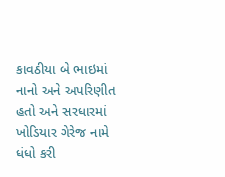કાવઠીયા બે ભાઇમાં નાનો અને અપરિણીત હતો અને સરધારમાં ખોડિયાર ગેરેજ નામે ધંધો કરી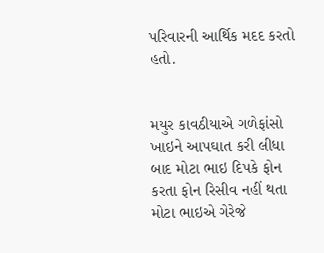પરિવારની આર્થિક મદદ કરતો હતો.


મયુર કાવઠીયાએ ગળેફાંસો ખાઇને આપઘાત કરી લીધા બાદ મોટા ભાઇ દિપકે ફોન કરતા ફોન રિસીવ નહીં થતા મોટા ભાઇએ ગેરેજે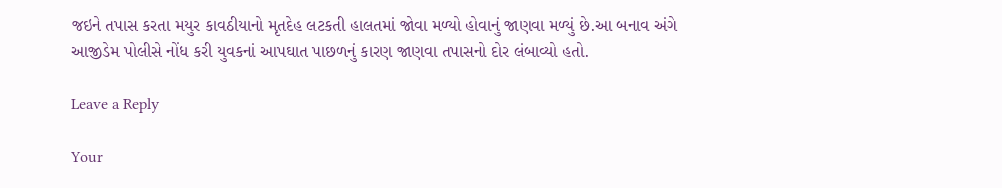જઇને તપાસ કરતા મયુર કાવઠીયાનો મૃતદેહ લટકતી હાલતમાં જોવા મળ્યો હોવાનું જાણવા મળ્યું છે.આ બનાવ અંગે આજીડેમ પોલીસે નોંધ કરી યુવકનાં આપઘાત પાછળનું કારણ જાણવા તપાસનો દોર લંબાવ્યો હતો.

Leave a Reply

Your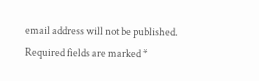email address will not be published. Required fields are marked *